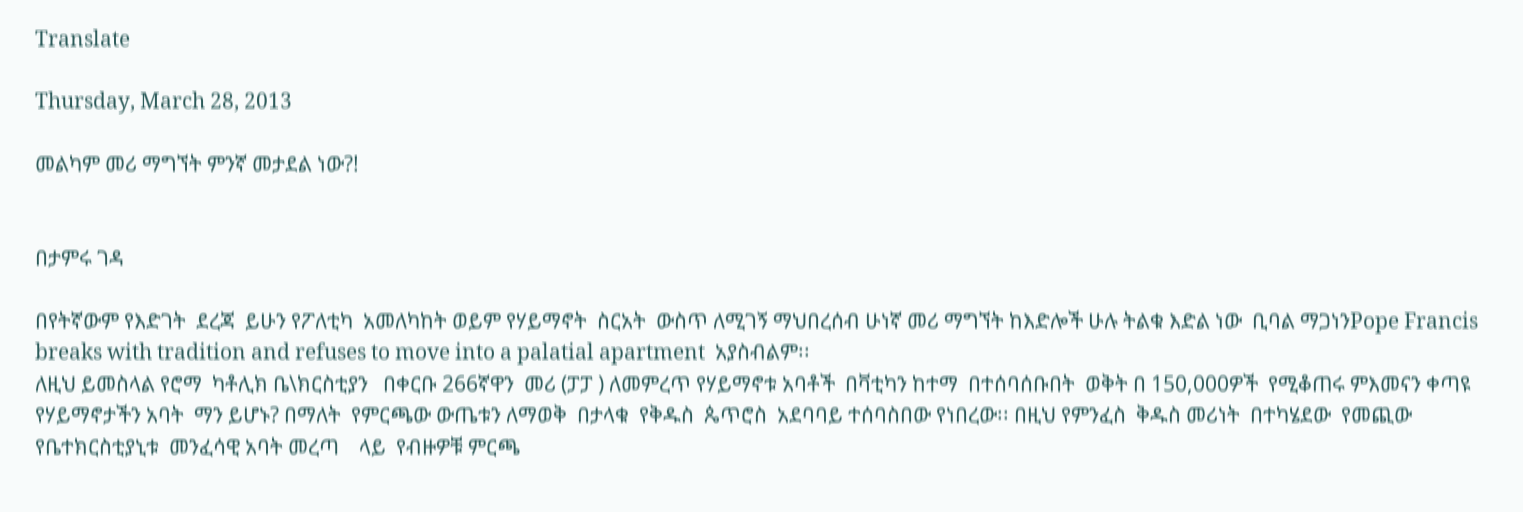Translate

Thursday, March 28, 2013

መልካም መሪ ማግኘት ምንኛ መታደል ነው?!


በታምሩ ገዳ

በየትኛውም የእድገት  ደረጃ  ይሁን የፖለቲካ  አመለካከት ወይም የሃይማኖት  ስርአት  ውስጥ ለሚገኝ ማህበረሰብ ሁነኛ መሪ ማግኘት ከእድሎች ሁሉ ትልቁ እድል ነው  ቢባል ማጋነንPope Francis breaks with tradition and refuses to move into a palatial apartment  አያስብልም፡፡
ለዚህ ይመስላል የሮማ  ካቶሊክ ቤ\ክርስቲያን   በቀርቡ 266ኛዋን  መሪ (ፓፓ ) ለመምረጥ የሃይማኖቱ አባቶች  በቫቲካን ከተማ  በተሰባሰቡበት  ወቅት በ 150,000ዎች  የሚቆጠሩ ምእመናን ቀጣዩ የሃይማኖታችን አባት  ማን ይሆኑ? በማለት  የምርጫው ውጤቱን ለማወቅ  በታላቁ  የቅዱስ  ጴጥሮስ  አደባባይ ተሰባስበው የነበረው፡፡ በዚህ የምንፈስ  ቅዱስ መሪነት  በተካሄደው  የመጪው  የቤተክርስቲያኒቱ  መንፈሳዊ አባት መረጣ    ላይ  የብዙዎቹ ምርጫ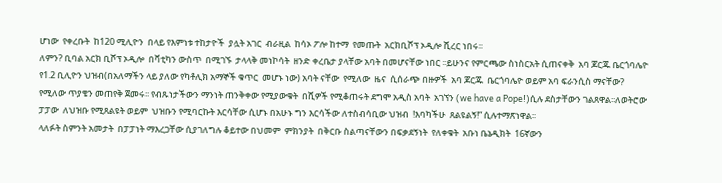ሆነው  የቀረቡት  ከ120 ሚሊዮን  በላይ የእምነቱ ተከታዮች  ያሏት አገር  ብራዚል  ከሳኦ ፖሎ ከተማ  የመጡት  አርክቢሾፕ ኦዲሎ ሺረር ነበሩ፡፡
ለምን? ቢባል አርክ ቢሾፕ ኦዲሎ  በቫቲካን ውስጥ  በሚገኙ  ታላላቅ መነኮሳት  ዘንድ ቀረቤታ ያላቸው አባት በመሆናቸው ነበር ፡፡ይሁንና የምርጫው ስነስርአት ሲጠናቀቅ  አባ ጆርጁ ቤርጎባሌዮ የ1.2 ቢሊዮን ህዝብ(በአለማችን ላይ ያለው የካቶሊክ አማኞች ቁጥር  መሆኑ ነው) አባት ናቸው  የሚለው  ዜና  ሲሰራጭ በዙዎች  አባ ጆርጁ  ቤርጎባሌዮ ወይም አባ ፍራንሲስ ማናቸው?  የሚለው ጥያቄን መጠየቅ ጀመሩ፡፡ የብጹነታችውን ማንነት ጠንቅቀው የሚያውቁት  በሺዎች የሚቆጠሩት ደግሞ አዲስ አባት  አገኘን (we have a Pope!)ሲሉ ደስታቸውን ገልጸዋል፡፡ለወትሮው ፓፓው  ለህዝቡ የሚጸልዩት ወይም  ህዝቡን የሚባርኩት እርሳቸው ሲሆኑ በአሁኑ ግን እርሳችው ለተስብሳቢው ህዝብ  !እባካችሁ  ጸልዩልኝ!” ሲሉተማጽነዋል፡፡
ላለፉት ስምንት አመታት  በፓፓነት ማእረጋቸው ሲያገለግሉ ቆይተው በህመም  ምክንያት  በቅርቡ ስልጣናቸውን በፍቃደኝነት  የለቀቁት  አቡነ ቤኔዲክት  16ኛውን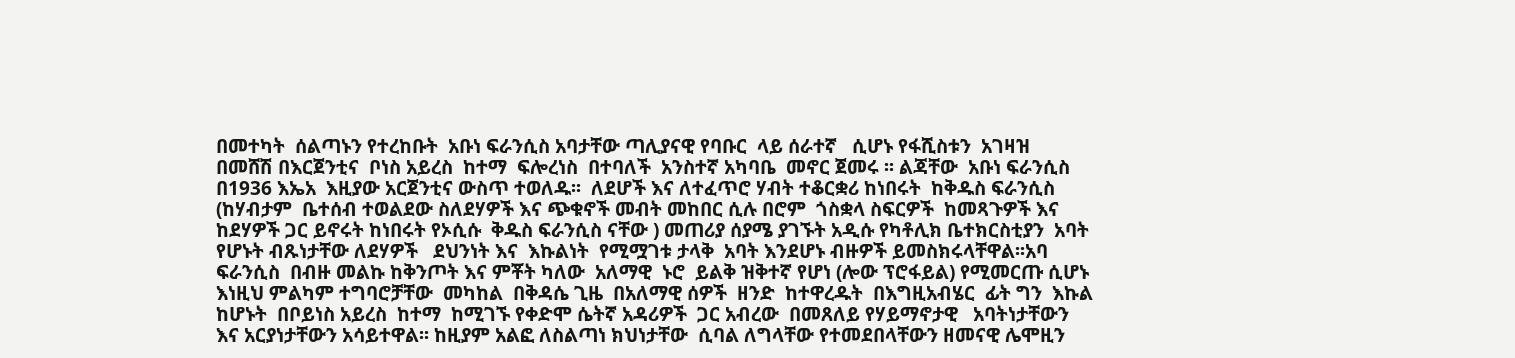በመተካት  ሰልጣኑን የተረከቡት  አቡነ ፍራንሲስ አባታቸው ጣሊያናዊ የባቡር  ላይ ሰራተኛ   ሲሆኑ የፋሺስቱን  አገዛዝ  በመሸሽ በእርጀንቲና  ቦነስ አይረስ  ከተማ  ፍሎረነስ  በተባለች  አንስተኛ አካባቤ  መኖር ጀመሩ ፡፡ ልጃቸው  አቡነ ፍራንሲስ በ1936 እኤአ  እዚያው አርጀንቲና ውስጥ ተወለዱ፡፡  ለደሆች እና ለተፈጥሮ ሃብት ተቆርቋሪ ከነበሩት  ከቅዱስ ፍራንሲስ  (ከሃብታም  ቤተሰብ ተወልደው ስለደሃዎች እና ጭቁኖች መብት መከበር ሲሉ በሮም  ጎስቋላ ስፍርዎች  ከመጻጉዎች እና ከደሃዎች ጋር ይኖሩት ከነበሩት የኦሲሱ  ቅዱስ ፍራንሲስ ናቸው ) መጠሪያ ሰያሜ ያገኙት አዲሱ የካቶሊክ ቤተክርስቲያን  አባት  የሆኑት ብጹነታቸው ለደሃዎች   ደህንነት እና  እኩልነት  የሚሟገቱ ታላቅ  አባት እንደሆኑ ብዙዎች ይመስክሩላቸዋል፡፡አባ ፍራንሲስ  በብዙ መልኩ ከቅንጦት እና ምቾት ካለው  አለማዊ  ኑሮ  ይልቅ ዝቅተኛ የሆነ (ሎው ፕሮፋይል) የሚመርጡ ሲሆኑ እነዚህ ምልካም ተግባሮቻቸው  መካከል  በቅዳሴ ጊዜ  በአለማዊ ሰዎች  ዘንድ  ከተዋረዱት  በእግዚአብሄር  ፊት ግን  እኩል ከሆኑት  በቦይነስ አይረስ  ከተማ  ከሚገኙ የቀድሞ ሴትኛ አዳሪዎች  ጋር አብረው  በመጸለይ የሃይማኖታዊ   አባትነታቸውን  እና አርያነታቸውን አሳይተዋል፡፡ ከዚያም አልፎ ለስልጣነ ክህነታቸው  ሲባል ለግላቸው የተመደበላቸውን ዘመናዊ ሌሞዚን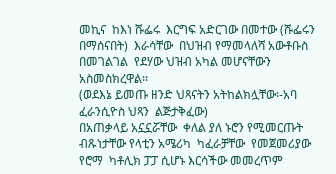መኪና  ከእነ ሹፌሩ  እርግፍ አድርገው በመተው (ሹፌሩን በማሰናበት)  እራሳቸው  በህዝብ የማመላለሻ አውቶቡስ  በመገልገል  የደሃው ህዝብ አካል መሆናቸውን   አስመስክረዋል፡፡
(ወደእኔ ይመጡ ዘንድ ህጻናትን አትከልክሏቸው፡-አባ ፈራንሲዮስ ህጻን  ልጅታቅፈው)
በአጠቃላይ አኗኗሯቸው  ቀለል ያለ ኑሮን የሚመርጡት ብጹነታቸው የላቲን አሜሪካ  ካፈራቻቸው  የመጀመሪያው  የሮማ  ካቶሊክ ፓፓ ሲሆኑ እርሳችው መመረጥም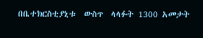በቤተክርስቲያኒቱ  ውስጥ  ላላፉት 1300 አመታት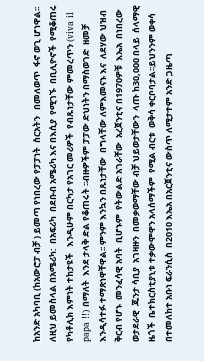ከአንድ አካባቢ (ከአውሮፓ ብቻ ) ይመጣ የነበረው የፓፓነት  ስርአትን   በመለወጥ  ፋኖ ወጊ ሆነዋል፡፡ ለዚህ ይመስላል በአሜሪካ:  በአፍሪካ  በደቡብ አሜሪካ እና በእሲያ  የሚገኙ  በቢሊዮኖች  የሚቆጠሩ የካቶሊክ እምነት ተከታዩች   እንዲሁም በርካታ የአገር መሪዎች  የብጹነታቸው ምመረጥን (viva il papa !!) በማለት  እንደ ታላቅ ድል የቆጠሩት ፡፡ብዙዎችም ፓፓው ድህነትን በማስወገድ  ዘመቻ እንዲሳተፉ ተማጽነዋቸዋል፡፡ ምንም እንኳን በጹነታቸው  በግላቸው ለምእመናኑ እና  ለደሃው ህዝብ ቅርብ የሆኑ  መንፈሳዊ አባት  ቢሆኑም  የትውልድ አገራቸው  አረጀንቲና በ1970ዎቹ  እኤአ  በነበረው ወታደራዊ  ጁንታ ሳቢያ  አገዛዙን  በመቃወማቸው ብቻ ህይወታቸውን  ላጡ ከ30,000 በላይ  ሰላማዊ
ዜጎች  ቤተክርስቲያኒቱ ተቃውሞዋን አላሰማችም  የሚል ብርቱ  ወቅሳ ቀርቦባታል፡፡ይህንንም ወቀሳ በተመለከተ አቡነ ፍራንሲስ  በ2010 እኤአ በአርጀንቲና ውስጥ ለሚታተም አንድ ጋዜጣ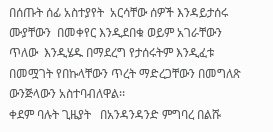በሰጡት ሰፊ አስተያየት  አርሳቸው ሰዎች እንዳይታሰሩ  ሙያቸውን  በመቀየር እንዲደበቁ ወይም አገራቸውን ጥለው  እንዲሄዱ በማደረግ የታሰሩትም እንዲፈቱ በመሟገት የበኩላቸውን ጥረት ማድረጋቸውን በመግለጽ ውንጅላውን አስተባብለዋል፡፡
ቀደም ባሉት ጊዜያት   በአንዳንዳንድ ምግባረ በልሹ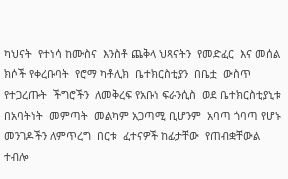ካህናት  የተነሳ ከሙስና  እንስቶ ጨቅላ ህጻናትን  የመድፈር  እና መሰል  ክሶች የቀረቡባት  የሮማ ካቶሊክ  ቤተክርስቲያን  በቤቷ  ውስጥ የተጋረጡት  ችግሮችን  ለመቅረፍ የአቡነ ፍራንሲስ  ወደ ቤተክርስቲያኒቱ በአባትነት  መምጣት  መልካም አጋጣሚ ቢሆንም  አባጣ ጎባጣ የሆኑ መንገዶችን ለምጥረግ  በርቱ  ፈተናዎች ከፊታቸው  የጠብቋቸውል ተብሎ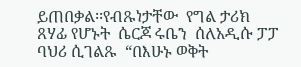ይጠበቃል፡፡የብጹነታቸው  የግል ታሪክ ጸሃፊ የሆኑት  ሴርጆ ሩቤን  ሰለአዲሱ ፓፓ  ባህሪ ሲገልጹ  “በእሁኑ ወቅት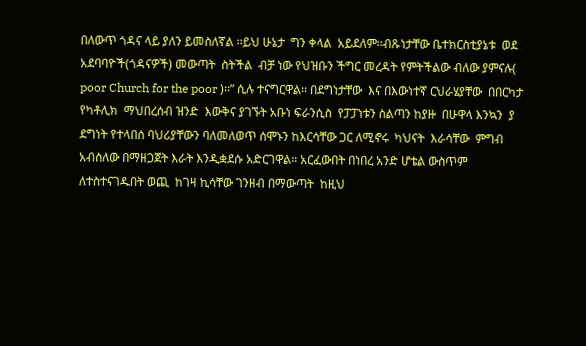በለውጥ ጎዳና ላይ ያለን ይመስለኛል ፡፡ይህ ሁኔታ  ግን ቀላል  አይደለም፡፡ብጹነታቸው ቤተክርስቲያኔቱ  ወደ አደባባዮች(ጎዳናዎች) መውጣት  ስትችል  ብቻ ነው የህዝቡን ችግር መረዳት የምትችልው ብለው ያምናሉ( poor Church for the poor )፡፡” ሲሉ ተናግርዋል፡፡ በደግነታቸው  እና በእውነተኛ ርህራሄያቸው  በበርካታ የካቶሊክ  ማህበረሰብ ዝንድ  እውቅና ያገኙት አቡነ ፍራንሲስ  የፓፓነቱን ስልጣን ከያዙ  በሁዋላ እንኳን  ያ ደግነት የተላበሰ ባህሪያቸውን ባለመለወጥ ሰሞኑን ከእርሳቸው ጋር ለሚኖሩ  ካህናት  እራሳቸው  ምግብ  አብስለው በማዘጋጀት እራት እንዲቋደሱ አድርገዋል፡፡ አርፈውበት በነበረ አንድ ሆቴል ውስጥም ለተስተናገዱበት ወጪ  ከገዛ ኪሳቸው ገንዘብ በማውጣት  ከዚህ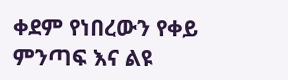ቀደም የነበረውን የቀይ ምንጣፍ እና ልዩ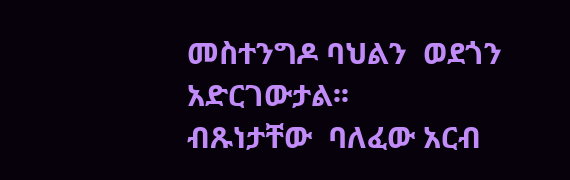መስተንግዶ ባህልን  ወደጎን አድርገውታል፡፡
ብጹነታቸው  ባለፈው አርብ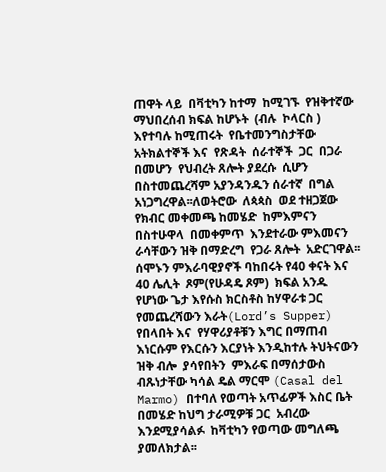ጠዋት ላይ  በቫቲካን ከተማ  ከሚገኙ  የዝቅተኛው  ማህበረሰብ ክፍል ከሆኑት  (ብሉ  ኮላርስ )  እየተባሉ ከሚጠሩት  የቤተመንግስታቸው  አትክልተኞች እና  የጽዳት  ሰራተኞች  ጋር  በጋራ  በመሆን  የህብረት ጸሎት ያደረሱ  ሲሆን በስተመጨረሻም አያንዳንዱን ሰራተኛ  በግል አነጋግረዋል፡፡ለወትሮው  ለጳጳስ  ወደ ተዘጋጀው  የክብር መቀመጫ ከመሄድ  ከምእምናን  በስተሁዋላ  በመቀምጥ  እንደተራው ምእመናን  ራሳቸውን ዝቅ በማድረግ  የጋራ ጸሎት  አድርገዋል፡፡ ሰሞኑን ምእራባዊያኖች ባከበሩት የ40 ቀናት እና 40 ሌሊት  ጾም(የሁዳዴ ጾም)  ክፍል አንዱ የሆነው ጌታ እየሱስ ክርስቶስ ከሃዋራቱ ጋር የመጨረሻውን እራት(Lord’s Supper) የበላበት እና  የሃዋሪያቶቹን እግር በማጠብ  እነርሱም የእርሱን እርያነት እንዲከተሉ ትህትናውን ዝቅ ብሎ  ያሳየበትን  ምእራፍ በማሰታውስ  ብጹነታቸው ካሳል ዴል ማርሞ (Casal del Marmo) በተባለ የወጣት አጥፊዎች እስር ቤት በመሄድ ከህግ ታራሚዎቹ ጋር  አብረው እንደሚያሳልፉ  ከቫቲካን የወጣው መግለጫ  ያመለክታል፡፡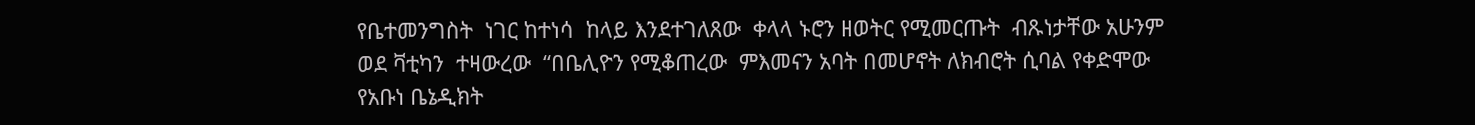የቤተመንግስት  ነገር ከተነሳ  ከላይ እንደተገለጸው  ቀላላ ኑሮን ዘወትር የሚመርጡት  ብጹነታቸው አሁንም ወደ ቫቲካን  ተዛውረው  “በቤሊዮን የሚቆጠረው  ምእመናን አባት በመሆኖት ለክብሮት ሲባል የቀድሞው የአቡነ ቤኔዲክት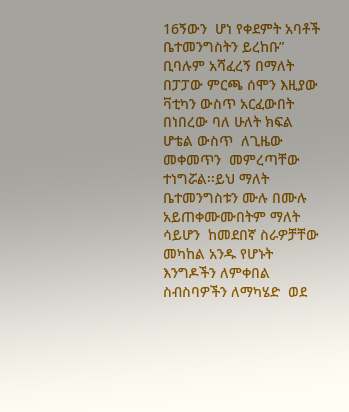16ኝውን  ሆነ የቀደምት አባቶች ቤተመንግስትን ይረከቡ” ቢባሉም አሻፈረኝ በማለት  በፓፓው ምርጫ ሰሞን እዚያው ቫቲካን ውስጥ አርፈውበት በነበረው ባለ ሁለት ክፍል ሆቴል ውስጥ  ለጊዜው መቀመጥን  መምረጣቸው ተነግሯል፡፡ይህ ማለት ቤተመንግስቱን ሙሉ በሙሉ አይጠቀሙሙበትም ማለት ሳይሆን  ከመደበኛ ስራዎቻቸው መካከል አንዱ የሆኑት እንግዶችን ለምቀበል ስብስባዎችን ለማካሄድ  ወደ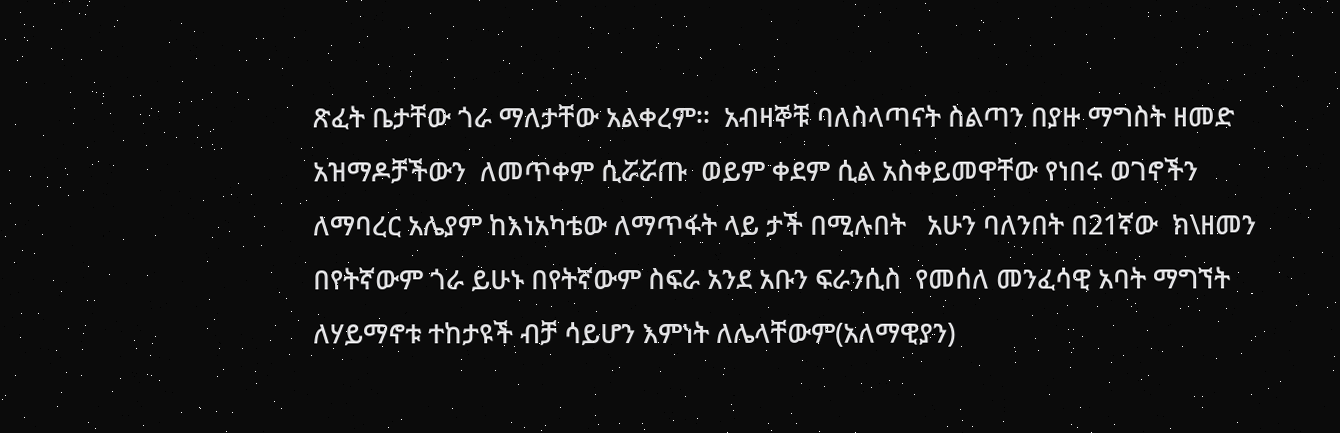ጽፈት ቤታቸው ጎራ ማለታቸው አልቀረም፡፡  አብዛኞቹ ባለስላጣናት ስልጣን በያዙ ማግስት ዘመድ አዝማዶቻችውን  ለመጥቀም ሲሯሯጡ  ወይም ቀደም ሲል አስቀይመዋቸው የነበሩ ወገኖችን ለማባረር አሌያም ከእነአካቴው ለማጥፋት ላይ ታች በሚሉበት   አሁን ባለንበት በ21ኛው  ክ\ዘመን  በየትኛውም ጎራ ይሁኑ በየትኛውም ስፍራ አንደ አቡን ፍራንሲስ  የመሰለ መንፈሳዊ አባት ማግኘት  ለሃይማኖቱ ተከታዩች ብቻ ሳይሆን እምነት ለሌላቸውም(አለማዊያን)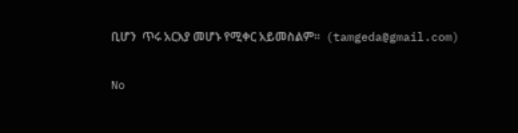ቢሆን  ጥሩ አርእያ መሆኑ የሚቀር አይመስልም፡፡  (tamgeda@gmail.com)

No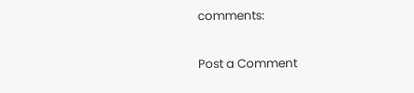comments:

Post a Comment